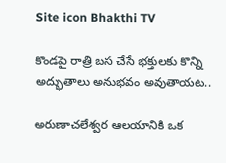Site icon Bhakthi TV

కొండపై రాత్రి బస చేసే భక్తులకు కొన్ని అద్భుతాలు అనుభవం అవుతాయట..

అరుణాచలేశ్వర ఆలయానికి ఒక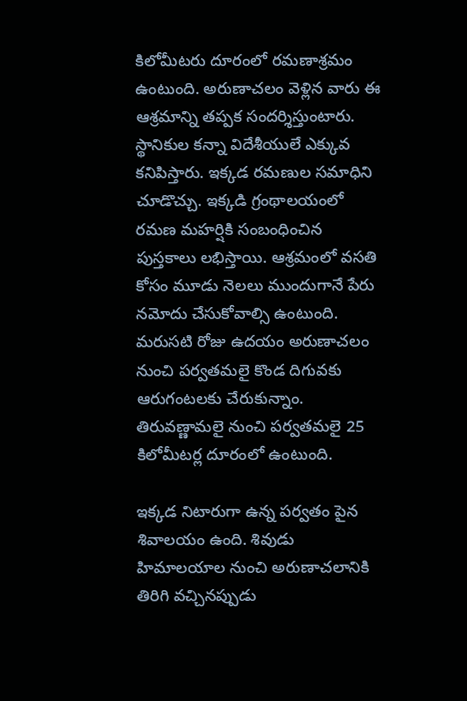కిలోమీటరు దూరంలో రమణాశ్రమం ఉంటుంది. అరుణాచలం వెళ్లిన వారు ఈ ఆశ్రమాన్ని తప్పక సందర్శిస్తుంటారు. స్థానికుల కన్నా విదేశీయులే ఎక్కువ కనిపిస్తారు. ఇక్కడ రమణుల సమాధిని చూడొచ్చు. ఇక్కడి గ్రంథాలయంలో రమణ మహర్షికి సంబంధించిన పుస్తకాలు లభిస్తాయి. ఆశ్రమంలో వసతి కోసం మూడు నెలలు ముందుగానే పేరు నమోదు చేసుకోవాల్సి ఉంటుంది. మరుసటి రోజు ఉదయం అరుణాచలం నుంచి పర్వతమలై కొండ దిగువకు ఆరుగంటలకు చేరుకున్నాం. తిరువణ్ణామలై నుంచి పర్వతమలై 25 కిలోమీటర్ల దూరంలో ఉంటుంది.

ఇక్కడ నిటారుగా ఉన్న పర్వతం పైన శివాలయం ఉంది. శివుడు హిమాలయాల నుంచి అరుణాచలానికి తిరిగి వచ్చినప్పుడు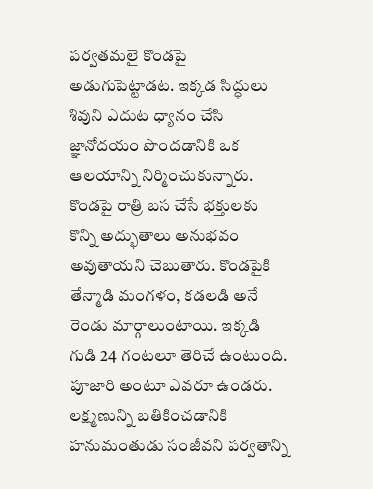పర్వతమలై కొండపై అడుగుపెట్టాడట. ఇక్కడ సిద్ధులు శివుని ఎదుట ధ్యానం చేసి జ్ఞానోదయం పొందడానికి ఒక ఆలయాన్ని నిర్మించుకున్నారు. కొండపై రాత్రి బస చేసే భక్తులకు కొన్ని అద్భుతాలు అనుభవం అవుతాయని చెబుతారు. కొండపైకి తేన్మాడి మంగళం, కడలడి అనే రెండు మార్గాలుంటాయి. ఇక్కడి గుడి 24 గంటలూ తెరిచే ఉంటుంది. పూజారి అంటూ ఎవరూ ఉండరు. లక్ష్మణున్ని బతికించడానికి హనుమంతుడు సంజీవని పర్వతాన్ని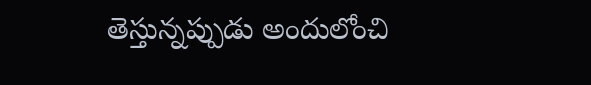తెస్తున్నప్పుడు అందులోంచి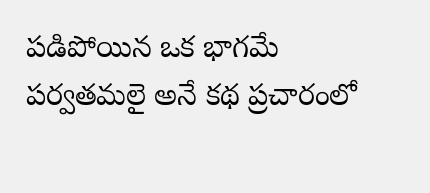పడిపోయిన ఒక భాగమే పర్వతమలై అనే కథ ప్రచారంలో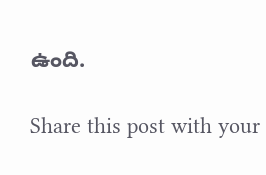ఉంది.

Share this post with your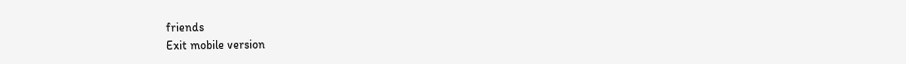friends
Exit mobile version